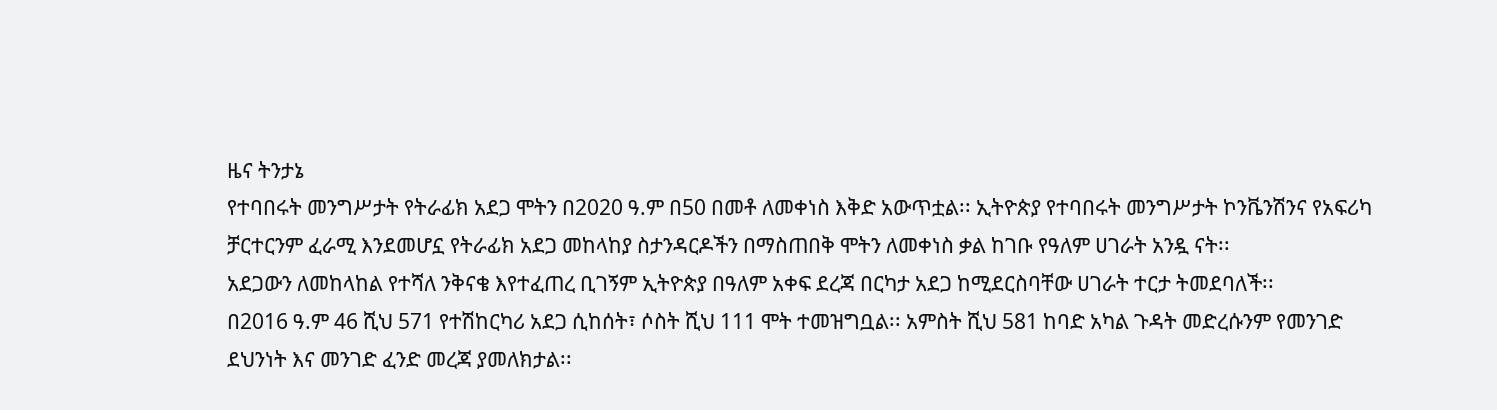ዜና ትንታኔ
የተባበሩት መንግሥታት የትራፊክ አደጋ ሞትን በ2020 ዓ.ም በ50 በመቶ ለመቀነስ እቅድ አውጥቷል፡፡ ኢትዮጵያ የተባበሩት መንግሥታት ኮንቬንሽንና የአፍሪካ ቻርተርንም ፈራሚ እንደመሆኗ የትራፊክ አደጋ መከላከያ ስታንዳርዶችን በማስጠበቅ ሞትን ለመቀነስ ቃል ከገቡ የዓለም ሀገራት አንዷ ናት፡፡
አደጋውን ለመከላከል የተሻለ ንቅናቄ እየተፈጠረ ቢገኝም ኢትዮጵያ በዓለም አቀፍ ደረጃ በርካታ አደጋ ከሚደርስባቸው ሀገራት ተርታ ትመደባለች፡፡
በ2016 ዓ.ም 46 ሺህ 571 የተሽከርካሪ አደጋ ሲከሰት፣ ሶስት ሺህ 111 ሞት ተመዝግቧል፡፡ አምስት ሺህ 581 ከባድ አካል ጉዳት መድረሱንም የመንገድ ደህንነት እና መንገድ ፈንድ መረጃ ያመለክታል፡፡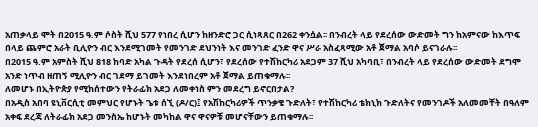አጠቃላይ ሞት በ2015 ዓ.ም ሶስት ሺህ 577 የነበረ ሲሆን ከዘንድሮ ጋር ሲነጻጸር በ262 ቀንሷል፡፡ በንብረት ላይ የደረሰው ውድመት ግን ከአምናው ከእጥፍ በላይ ጨምሮ አራት ቢሊዮን ብር እንደሚገመት የመንገድ ደህንነት እና መንገድ ፈንድ ዋና ሥራ አስፈጻሚው አቶ ጀማል አባሶ ይናገራሉ፡፡
በ2015 ዓ.ም አምስት ሺህ 818 ከባድ አካል ጉዳት የደረሰ ሲሆን፣ የደረሰው የተሽከርካሪ አደጋም 37 ሺህ አካባቢ፣ በንብረት ላይ የደረሰው ውድመት ደግሞ አንድ ነጥብ ዘጠኝ ሚሊዮን ብር ገደማ ይገመት እንደነበረም አቶ ጀማል ይጠቁማሉ፡፡
ለመሆኑ በኢትዮጵያ የሚከሰተውን የትራፊክ አደጋ ለመቀነስ ምን መደረግ ይኖርበታል?
በአዲስ አበባ ዩኒቨርሲቲ መምህር የሆኑት ጌቱ ሰኚ (ዶ/ር)፤ የአሽከርካሪዎች ጥንቃቄ ጉድለት፣ የተሽከርካሪ ቴክኒክ ጉድለትና የመንገዶች አለመመቸት በዓለም አቀፍ ደረጃ ለትራፊክ አደጋ መንስኤ ከሆኑት መካከል ዋና ዋናዎቹ መሆናቸውን ይጠቁማሉ፡፡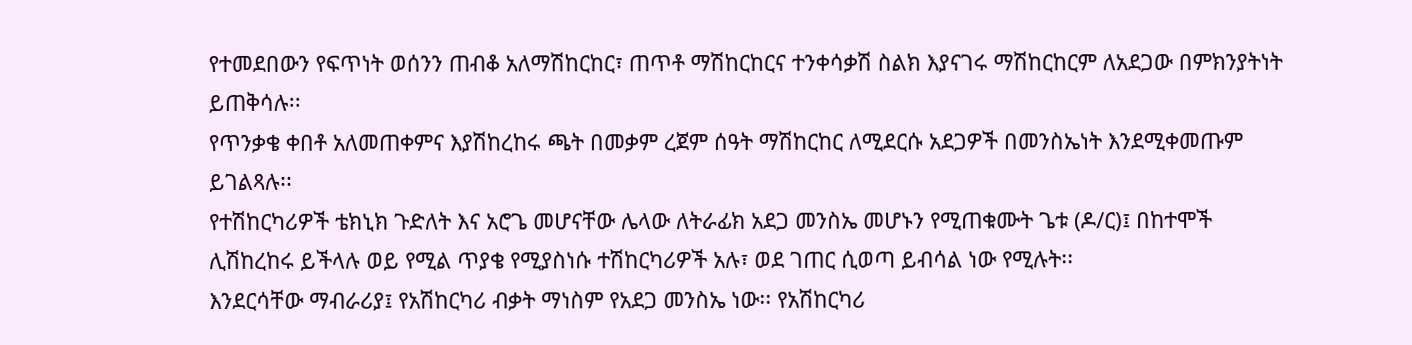የተመደበውን የፍጥነት ወሰንን ጠብቆ አለማሽከርከር፣ ጠጥቶ ማሽከርከርና ተንቀሳቃሽ ስልክ እያናገሩ ማሽከርከርም ለአደጋው በምክንያትነት ይጠቅሳሉ፡፡
የጥንቃቄ ቀበቶ አለመጠቀምና እያሽከረከሩ ጫት በመቃም ረጀም ሰዓት ማሽከርከር ለሚደርሱ አደጋዎች በመንስኤነት እንደሚቀመጡም ይገልጻሉ፡፡
የተሽከርካሪዎች ቴክኒክ ጉድለት እና አሮጌ መሆናቸው ሌላው ለትራፊክ አደጋ መንስኤ መሆኑን የሚጠቁሙት ጌቱ (ዶ/ር)፤ በከተሞች ሊሽከረከሩ ይችላሉ ወይ የሚል ጥያቄ የሚያስነሱ ተሽከርካሪዎች አሉ፣ ወደ ገጠር ሲወጣ ይብሳል ነው የሚሉት፡፡
እንደርሳቸው ማብራሪያ፤ የአሽከርካሪ ብቃት ማነስም የአደጋ መንስኤ ነው፡፡ የአሽከርካሪ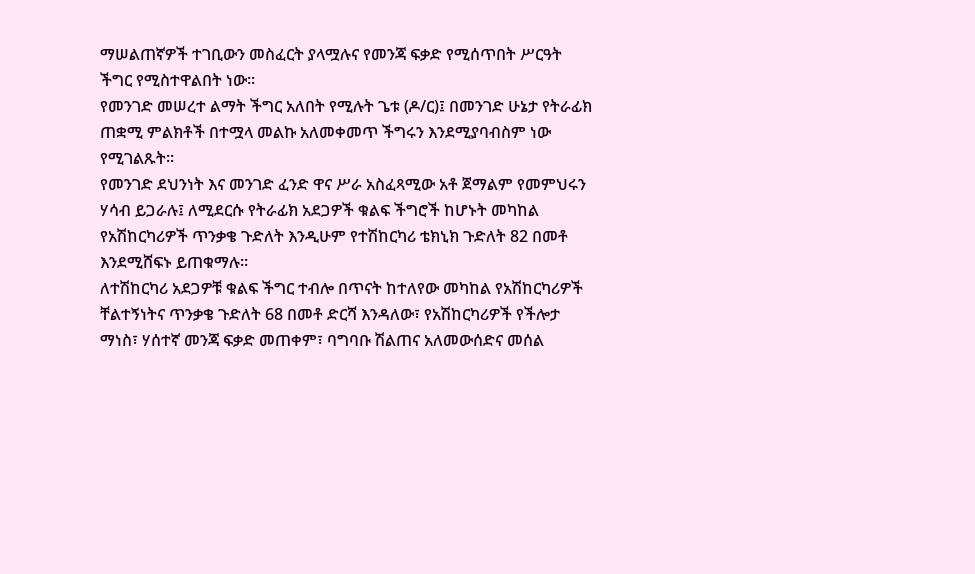ማሠልጠኛዎች ተገቢውን መስፈርት ያላሟሉና የመንጃ ፍቃድ የሚሰጥበት ሥርዓት ችግር የሚስተዋልበት ነው፡፡
የመንገድ መሠረተ ልማት ችግር አለበት የሚሉት ጌቱ (ዶ/ር)፤ በመንገድ ሁኔታ የትራፊክ ጠቋሚ ምልክቶች በተሟላ መልኩ አለመቀመጥ ችግሩን እንደሚያባብስም ነው የሚገልጹት፡፡
የመንገድ ደህንነት እና መንገድ ፈንድ ዋና ሥራ አስፈጻሚው አቶ ጀማልም የመምህሩን ሃሳብ ይጋራሉ፤ ለሚደርሱ የትራፊክ አደጋዎች ቁልፍ ችግሮች ከሆኑት መካከል የአሽከርካሪዎች ጥንቃቄ ጉድለት እንዲሁም የተሽከርካሪ ቴክኒክ ጉድለት 82 በመቶ እንደሚሸፍኑ ይጠቁማሉ፡፡
ለተሽከርካሪ አደጋዎቹ ቁልፍ ችግር ተብሎ በጥናት ከተለየው መካከል የአሽከርካሪዎች ቸልተኝነትና ጥንቃቄ ጉድለት 68 በመቶ ድርሻ እንዳለው፣ የአሽከርካሪዎች የችሎታ ማነስ፣ ሃሰተኛ መንጃ ፍቃድ መጠቀም፣ ባግባቡ ሽልጠና አለመውሰድና መሰል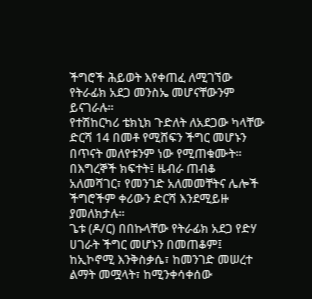ችግሮች ሕይወት እየቀጠፈ ለሚገኘው የትራፊክ አደጋ መንስኤ መሆናቸውንም ይናገራሉ፡፡
የተሽከርካሪ ቴክኒክ ጉድለት ለአደጋው ካላቸው ድርሻ 14 በመቶ የሚሸፍን ችግር መሆኑን በጥናት መለየቱንም ነው የሚጠቁሙት፡፡ በእግረኞች ክፍተት፤ ዜብራ ጠብቆ አለመሻገር፣ የመንገድ አለመመቸትና ሌሎች ችግሮችም ቀሪውን ድርሻ እንደሚይዙ ያመለክታሉ፡፡
ጌቱ (ዶ/ር) በበኩላቸው የትራፊክ አደጋ የድሃ ሀገራት ችግር መሆኑን በመጠቆም፤ ከኢኮኖሚ እንቅስቃሴ፣ ከመንገድ መሠረተ ልማት መሟላት፣ ከሚንቀሳቀሰው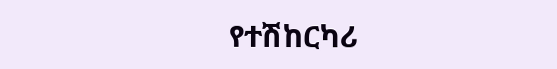የተሽከርካሪ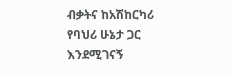ብቃትና ከአሽከርካሪ የባህሪ ሁኔታ ጋር እንደሚገናኝ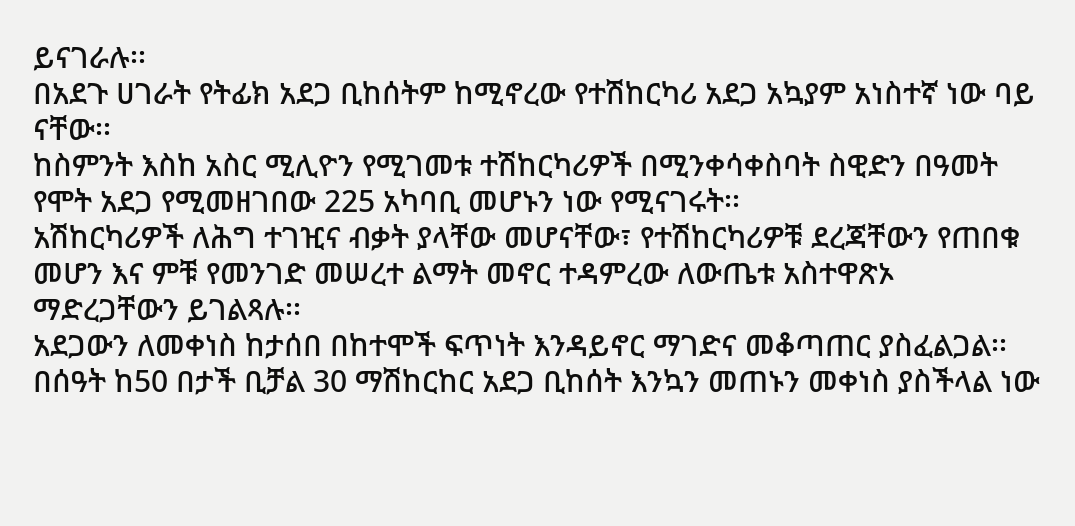ይናገራሉ፡፡
በአደጉ ሀገራት የትፊክ አደጋ ቢከሰትም ከሚኖረው የተሽከርካሪ አደጋ አኳያም አነስተኛ ነው ባይ ናቸው፡፡
ከስምንት እስከ አስር ሚሊዮን የሚገመቱ ተሽከርካሪዎች በሚንቀሳቀስባት ስዊድን በዓመት የሞት አደጋ የሚመዘገበው 225 አካባቢ መሆኑን ነው የሚናገሩት፡፡
አሽከርካሪዎች ለሕግ ተገዢና ብቃት ያላቸው መሆናቸው፣ የተሽከርካሪዎቹ ደረጃቸውን የጠበቁ መሆን እና ምቹ የመንገድ መሠረተ ልማት መኖር ተዳምረው ለውጤቱ አስተዋጽኦ ማድረጋቸውን ይገልጻሉ፡፡
አደጋውን ለመቀነስ ከታሰበ በከተሞች ፍጥነት እንዳይኖር ማገድና መቆጣጠር ያስፈልጋል፡፡ በሰዓት ከ50 በታች ቢቻል 30 ማሽከርከር አደጋ ቢከሰት እንኳን መጠኑን መቀነስ ያስችላል ነው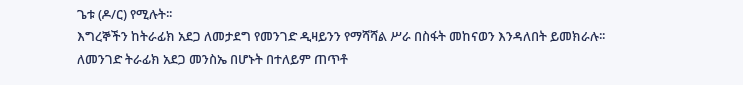ጌቱ (ዶ/ር) የሚሉት፡፡
እግረኞችን ከትራፊክ አደጋ ለመታደግ የመንገድ ዲዛይንን የማሻሻል ሥራ በስፋት መከናወን እንዳለበት ይመክራሉ፡፡
ለመንገድ ትራፊክ አደጋ መንስኤ በሆኑት በተለይም ጠጥቶ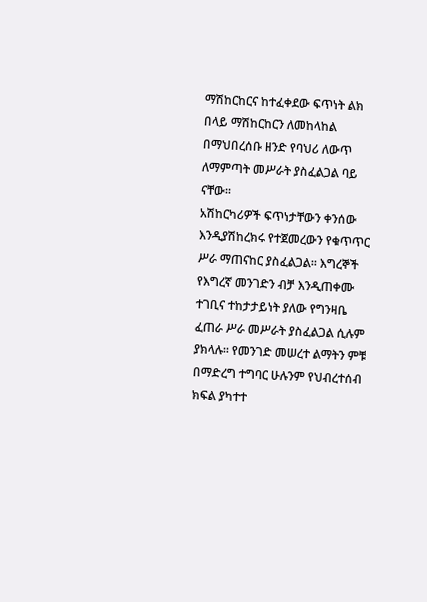ማሽከርከርና ከተፈቀደው ፍጥነት ልክ በላይ ማሽከርከርን ለመከላከል በማህበረሰቡ ዘንድ የባህሪ ለውጥ ለማምጣት መሥራት ያስፈልጋል ባይ ናቸው፡፡
አሽከርካሪዎች ፍጥነታቸውን ቀንሰው እንዲያሽከረክሩ የተጀመረውን የቁጥጥር ሥራ ማጠናከር ያስፈልጋል፡፡ እግረኞች የእግረኛ መንገድን ብቻ እንዲጠቀሙ ተገቢና ተከታታይነት ያለው የግንዛቤ ፈጠራ ሥራ መሥራት ያስፈልጋል ሲሉም ያክላሉ፡፡ የመንገድ መሠረተ ልማትን ምቹ በማድረግ ተግባር ሁሉንም የህብረተሰብ ክፍል ያካተተ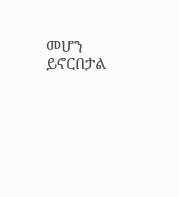መሆን ይኖርበታል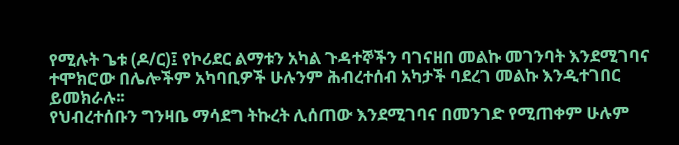የሚሉት ጌቱ (ዶ/ር)፤ የኮሪደር ልማቱን አካል ጉዳተኞችን ባገናዘበ መልኩ መገንባት እንደሚገባና ተሞክሮው በሌሎችም አካባቢዎች ሁሉንም ሕብረተሰብ አካታች ባደረገ መልኩ እንዲተገበር ይመክራሉ፡፡
የህብረተሰቡን ግንዛቤ ማሳደግ ትኩረት ሊሰጠው እንደሚገባና በመንገድ የሚጠቀም ሁሉም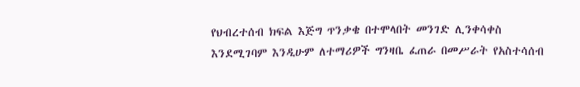የህብረተሰብ ክፍል እጅግ ጥንቃቄ በተሞላበት መንገድ ሊንቀሳቀስ እንደሚገባም እንዲሁም ለተማሪዎች ግንዛቤ ፈጠራ በመሥራት የአስተሳሰብ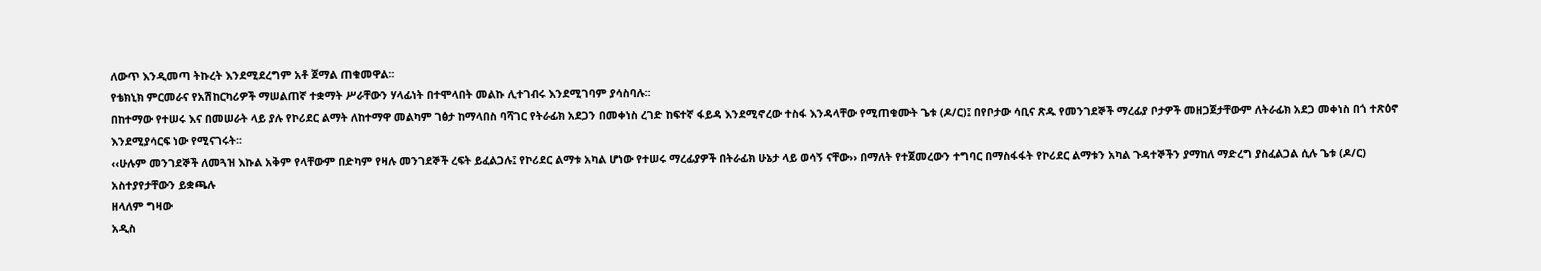ለውጥ እንዲመጣ ትኩረት እንደሚደረግም አቶ ጀማል ጠቁመዋል፡፡
የቴክኒክ ምርመራና የአሽከርካሪዎች ማሠልጠኛ ተቋማት ሥራቸውን ሃላፊነት በተሞላበት መልኩ ሊተገብሩ እንደሚገባም ያሳስባሉ፡፡
በከተማው የተሠሩ እና በመሠራት ላይ ያሉ የኮሪደር ልማት ለከተማዋ መልካም ገፅታ ከማላበስ ባሻገር የትራፊክ አደጋን በመቀነስ ረገድ ከፍተኛ ፋይዳ እንደሚኖረው ተስፋ እንዳላቸው የሚጠቁሙት ጌቱ (ዶ/ር)፤ በየቦታው ሳቢና ጽዱ የመንገደኞች ማረፊያ ቦታዎች መዘጋጀታቸውም ለትራፊክ አደጋ መቀነስ በጎ ተጽዕኖ እንደሚያሳርፍ ነው የሚናገሩት፡፡
‹‹ሁሉም መንገደኞች ለመጓዝ እኩል አቅም የላቸውም በድካም የዛሉ መንገደኞች ረፍት ይፈልጋሉ፤ የኮሪደር ልማቱ አካል ሆነው የተሠሩ ማረፊያዎች በትራፊክ ሁኔታ ላይ ወሳኝ ናቸው›› በማለት የተጀመረውን ተግባር በማስፋፋት የኮሪደር ልማቱን አካል ጉዳተኞችን ያማከለ ማድረግ ያስፈልጋል ሲሉ ጌቱ (ዶ/ር) አስተያየታቸውን ይቋጫሉ
ዘላለም ግዛው
አዲስ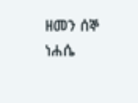ዘመን ሰኞ ነሐሴ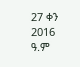27 ቀን 2016 ዓ.ም